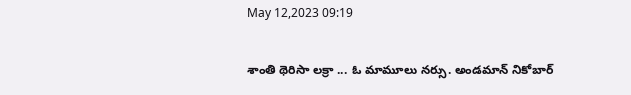May 12,2023 09:19

శాంతి థెరిసా లక్రా ... ఓ మామూలు నర్సు. అండమాన్‌ నికోబార్‌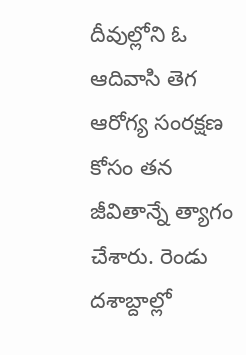దీవుల్లోని ఓ ఆదివాసి తెగ ఆరోగ్య సంరక్షణ కోసం తన జీవితాన్నే త్యాగం చేశారు. రెండు దశాబ్దాల్లో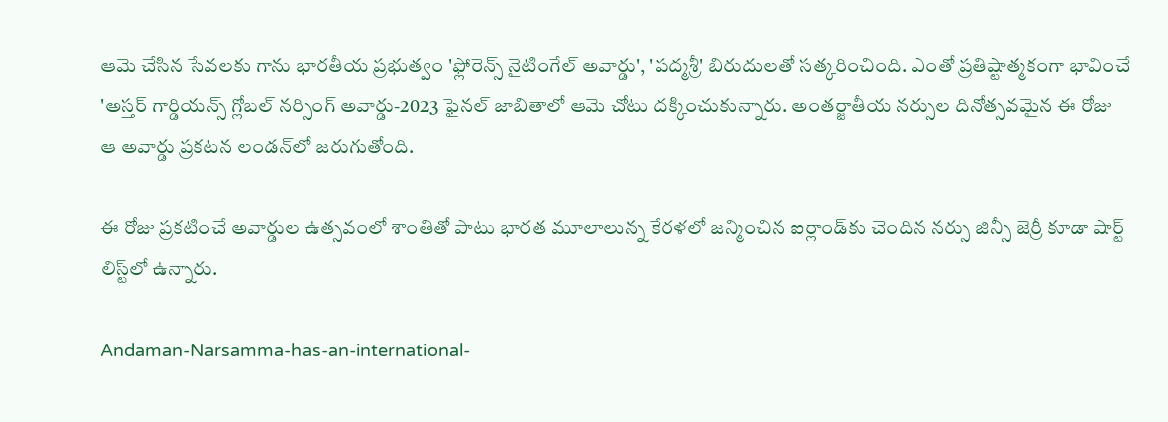ఆమె చేసిన సేవలకు గాను భారతీయ ప్రభుత్వం 'ఫ్లోరెన్స్‌ నైటింగేల్‌ అవార్డు', 'పద్మశ్రీ' బిరుదులతో సత్కరించింది. ఎంతో ప్రతిష్టాత్మకంగా భావించే 'అస్తర్‌ గార్డియన్స్‌ గ్లోబల్‌ నర్సింగ్‌ అవార్డు-2023 ఫైనల్‌ జాబితాలో ఆమె చోటు దక్కించుకున్నారు. అంతర్జాతీయ నర్సుల దినోత్సవమైన ఈ రోజు ఆ అవార్డు ప్రకటన లండన్‌లో జరుగుతోంది.

ఈ రోజు ప్రకటించే అవార్డుల ఉత్సవంలో శాంతితో పాటు భారత మూలాలున్న కేరళలో జన్మించిన ఐర్లాండ్‌కు చెందిన నర్సు జిన్సీ జెర్రీ కూడా షార్ట్‌ లిస్ట్‌లో ఉన్నారు.

Andaman-Narsamma-has-an-international-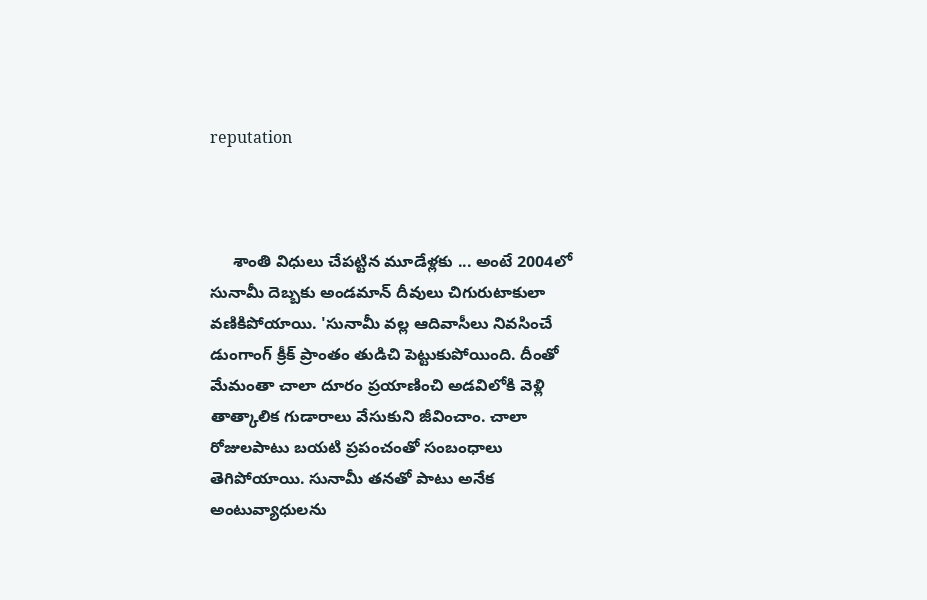reputation



     శాంతి విధులు చేపట్టిన మూడేళ్లకు ... అంటే 2004లో సునామీ దెబ్బకు అండమాన్‌ దీవులు చిగురుటాకులా వణికిపోయాయి. 'సునామీ వల్ల ఆదివాసీలు నివసించే డుంగాంగ్‌ క్రీక్‌ ప్రాంతం తుడిచి పెట్టుకుపోయింది. దీంతో మేమంతా చాలా దూరం ప్రయాణించి అడవిలోకి వెళ్లి తాత్కాలిక గుడారాలు వేసుకుని జీవించాం. చాలా రోజులపాటు బయటి ప్రపంచంతో సంబంధాలు తెగిపోయాయి. సునామీ తనతో పాటు అనేక అంటువ్యాధులను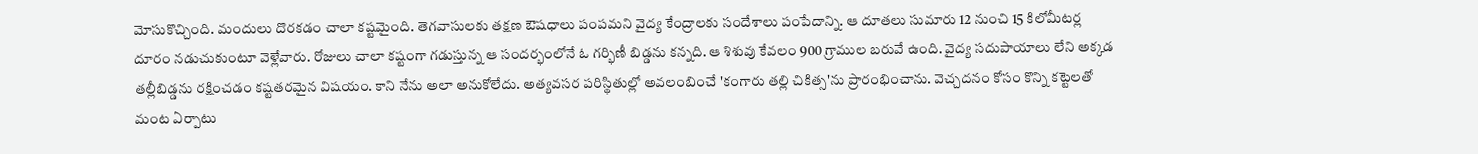మోసుకొచ్చింది. మందులు దొరకడం చాలా కష్టమైంది. తెగవాసులకు తక్షణ ఔషధాలు పంపమని వైద్య కేంద్రాలకు సందేశాలు పంపేదాన్ని. ఆ దూతలు సుమారు 12 నుంచి 15 కిలోమీటర్ల దూరం నడుచుకుంటూ వెళ్లేవారు. రోజులు చాలా కష్టంగా గడుస్తున్న ఆ సందర్భంలోనే ఓ గర్భిణీ బిడ్డను కన్నది. ఆ శిశువు కేవలం 900 గ్రాముల బరువే ఉంది. వైద్య సదుపాయాలు లేని అక్కడ తల్లీబిడ్డను రక్షించడం కష్టతరమైన విషయం. కాని నేను అలా అనుకోలేదు. అత్యవసర పరిస్థితుల్లో అవలంబించే 'కంగారు తల్లి చికిత్స'ను ప్రారంభించాను. వెచ్చదనం కోసం కొన్ని కట్టెలతో మంట ఏర్పాటు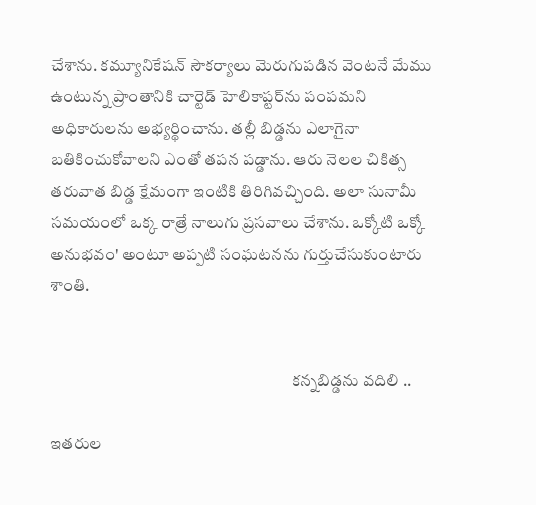చేశాను. కమ్యూనికేషన్‌ సౌకర్యాలు మెరుగుపడిన వెంటనే మేము ఉంటున్న ప్రాంతానికి చార్టెడ్‌ హెలికాప్టర్‌ను పంపమని అధికారులను అభ్యర్థించాను. తల్లీ బిడ్డను ఎలాగైనా బతికించుకోవాలని ఎంతో తపన పడ్డాను. ఆరు నెలల చికిత్స తరువాత బిడ్డ క్షేమంగా ఇంటికి తిరిగివచ్చింది. అలా సునామీ సమయంలో ఒక్క రాత్రే నాలుగు ప్రసవాలు చేశాను. ఒక్కోటి ఒక్కో అనుభవం' అంటూ అప్పటి సంఘటనను గుర్తుచేసుకుంటారు శాంతి.


                                                                         కన్నబిడ్డను వదిలి ..

ఇతరుల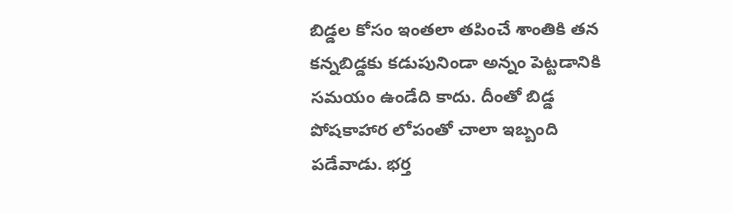బిడ్డల కోసం ఇంతలా తపించే శాంతికి తన కన్నబిడ్డకు కడుపునిండా అన్నం పెట్టడానికి సమయం ఉండేది కాదు. దీంతో బిడ్డ పోషకాహార లోపంతో చాలా ఇబ్బంది పడేవాడు. భర్త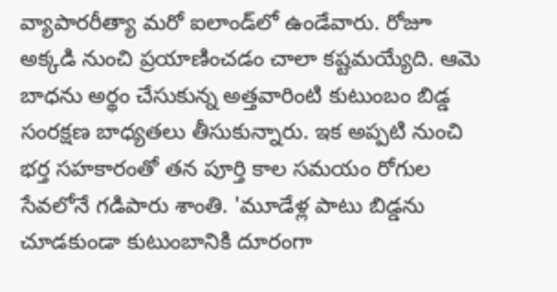వ్యాపారరీత్యా మరో ఐలాండ్‌లో ఉండేవారు. రోజూ అక్కడి నుంచి ప్రయాణించడం చాలా కష్టమయ్యేది. ఆమె బాధను అర్థం చేసుకున్న అత్తవారింటి కుటుంబం బిడ్డ సంరక్షణ బాధ్యతలు తీసుకున్నారు. ఇక అప్పటి నుంచి భర్త సహకారంతో తన పూర్తి కాల సమయం రోగుల సేవలోనే గడిపారు శాంతి. 'మూడేళ్ల పాటు బిడ్డను చూడకుండా కుటుంబానికి దూరంగా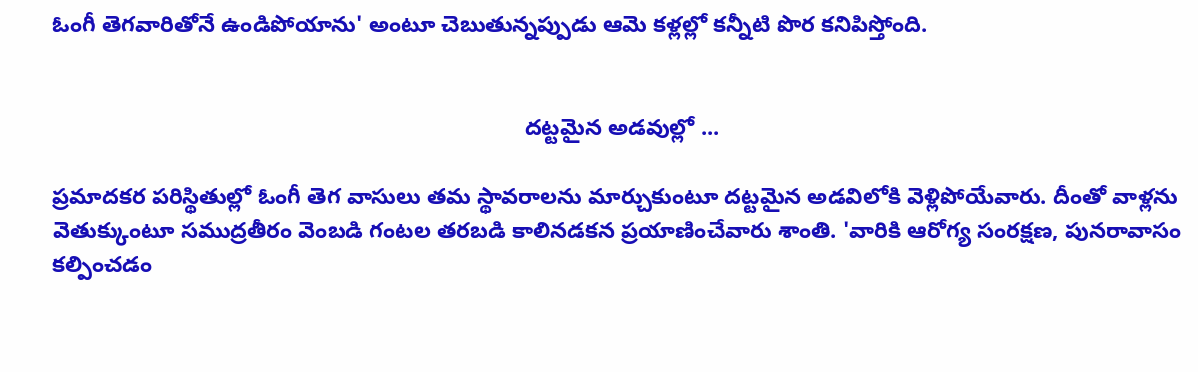ఓంగీ తెగవారితోనే ఉండిపోయాను' అంటూ చెబుతున్నప్పుడు ఆమె కళ్లల్లో కన్నీటి పొర కనిపిస్తోంది.


                                                                            దట్టమైన అడవుల్లో ...

ప్రమాదకర పరిస్థితుల్లో ఓంగీ తెగ వాసులు తమ స్థావరాలను మార్చుకుంటూ దట్టమైన అడవిలోకి వెళ్లిపోయేవారు. దీంతో వాళ్లను వెతుక్కుంటూ సముద్రతీరం వెంబడి గంటల తరబడి కాలినడకన ప్రయాణించేవారు శాంతి. 'వారికి ఆరోగ్య సంరక్షణ, పునరావాసం కల్పించడం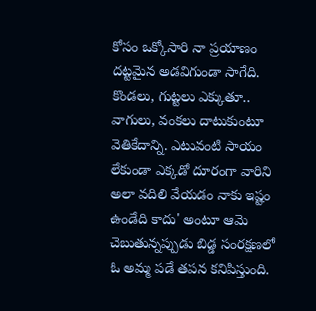కోసం ఒక్కోసారి నా ప్రయాణం దట్టమైన అడవిగుండా సాగేది. కొండలు, గుట్టలు ఎక్కుతూ.. వాగులు, వంకలు దాటుకుంటూ వెతికేదాన్ని. ఎటువంటి సాయం లేకుండా ఎక్కడో దూరంగా వారిని అలా వదిలి వేయడం నాకు ఇష్టం ఉండేది కాదు' అంటూ ఆమె చెబుతున్నప్పుడు బిడ్డ సంరక్షణలో ఓ అమ్మ పడే తపన కనిపిస్తుంది.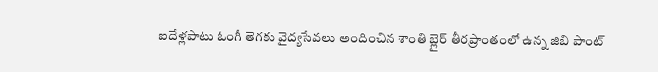ఐదేళ్లపాటు ఓంగీ తెగకు వైద్యసేవలు అందించిన శాంతి బ్లైర్‌ తీరప్రాంతంలో ఉన్న జిబి పాంట్‌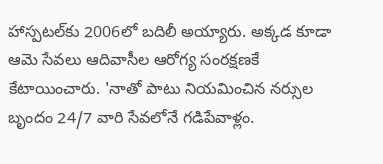హాస్పటల్‌కు 2006లో బదిలీ అయ్యారు. అక్కడ కూడా ఆమె సేవలు ఆదివాసీల ఆరోగ్య సంరక్షణకే కేటాయించారు. 'నాతో పాటు నియమించిన నర్సుల బృందం 24/7 వారి సేవలోనే గడిపేవాళ్లం.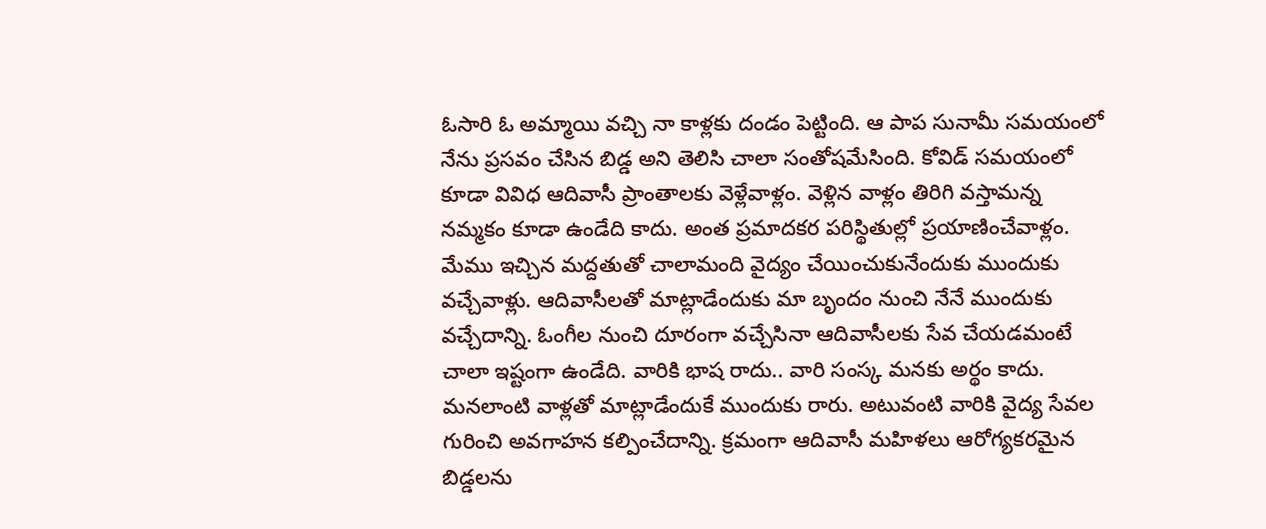ఓసారి ఓ అమ్మాయి వచ్చి నా కాళ్లకు దండం పెట్టింది. ఆ పాప సునామీ సమయంలో నేను ప్రసవం చేసిన బిడ్డ అని తెలిసి చాలా సంతోషమేసింది. కోవిడ్‌ సమయంలో కూడా వివిధ ఆదివాసీ ప్రాంతాలకు వెళ్లేవాళ్లం. వెళ్లిన వాళ్లం తిరిగి వస్తామన్న నమ్మకం కూడా ఉండేది కాదు. అంత ప్రమాదకర పరిస్థితుల్లో ప్రయాణించేవాళ్లం. మేము ఇచ్చిన మద్దతుతో చాలామంది వైద్యం చేయించుకునేందుకు ముందుకు వచ్చేవాళ్లు. ఆదివాసీలతో మాట్లాడేందుకు మా బృందం నుంచి నేనే ముందుకు వచ్చేదాన్ని. ఓంగీల నుంచి దూరంగా వచ్చేసినా ఆదివాసీలకు సేవ చేయడమంటే చాలా ఇష్టంగా ఉండేది. వారికి భాష రాదు.. వారి సంస్క మనకు అర్థం కాదు. మనలాంటి వాళ్లతో మాట్లాడేందుకే ముందుకు రారు. అటువంటి వారికి వైద్య సేవల గురించి అవగాహన కల్పించేదాన్ని. క్రమంగా ఆదివాసీ మహిళలు ఆరోగ్యకరమైన బిడ్డలను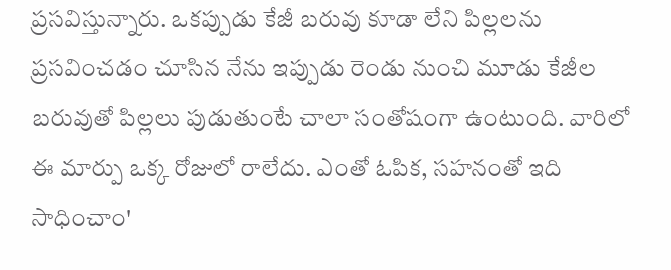ప్రసవిస్తున్నారు. ఒకప్పుడు కేజీ బరువు కూడా లేని పిల్లలను ప్రసవించడం చూసిన నేను ఇప్పుడు రెండు నుంచి మూడు కేజీల బరువుతో పిల్లలు పుడుతుంటే చాలా సంతోషంగా ఉంటుంది. వారిలో ఈ మార్పు ఒక్క రోజులో రాలేదు. ఎంతో ఓపిక, సహనంతో ఇది సాధించాం'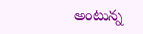అంటున్న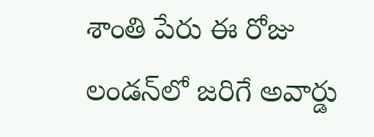శాంతి పేరు ఈ రోజు లండన్‌లో జరిగే అవార్డు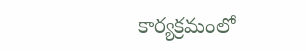కార్యక్రమంలో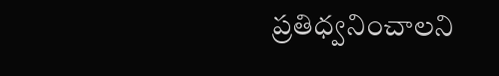ప్రతిధ్వనించాలని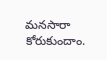మనసారా కోరుకుందాం.